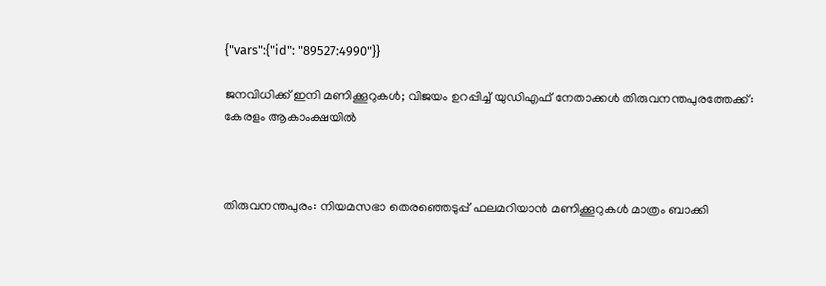{"vars":{"id": "89527:4990"}}

ജനവിധിക്ക് ഇനി മണിക്കൂറുകൾ; വിജയം ഉറപ്പിച്ച് യുഡിഎഫ് നേതാക്കൾ തിരുവനന്തപുരത്തേക്ക്: കേരളം ആകാംക്ഷയിൽ



തിരുവനന്തപുരം: നിയമസഭാ തെരഞ്ഞെടുപ്പ് ഫലമറിയാന്‍ മണിക്കൂറുകള്‍ മാത്രം ബാക്കി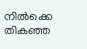നില്‍ക്കെ തികഞ്ഞ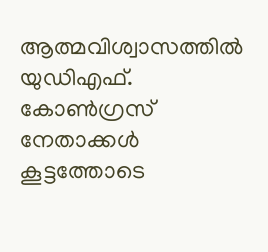ആത്മവിശ്വാസത്തില്‍ യുഡിഎഫ്. കോണ്‍ഗ്രസ് നേതാക്കള്‍ കൂട്ടത്തോടെ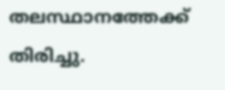തലസ്ഥാനത്തേക്ക് തിരിച്ചു.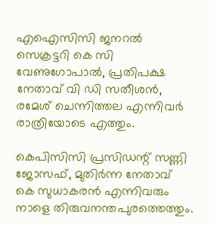എഐസിസി ജനറൽ സെക്രട്ടറി കെ സി വേണുഗോപാല്‍, പ്രതിപക്ഷ നേതാവ് വി ഡി സതീശന്‍, രമേശ് ചെന്നിത്തല എന്നിവര്‍ രാത്രിയോടെ എത്തും.

കെപിസിസി പ്രസിഡന്റ് സണ്ണി ജോസഫ്, മുതിർന്ന നേതാവ് കെ സുധാകരന്‍ എന്നിവരും നാളെ തിരുവനന്തപുരത്തെത്തും.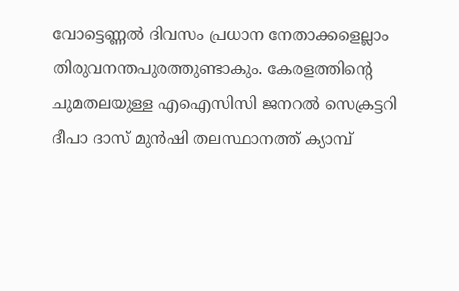വോട്ടെണ്ണല്‍ ദിവസം പ്രധാന നേതാക്കളെല്ലാം തിരുവനന്തപുരത്തുണ്ടാകും. കേരളത്തിന്റെ ചുമതലയുള്ള എഐസിസി ജനറൽ സെക്രട്ടറി ദീപാ ദാസ് മുന്‍ഷി തലസ്ഥാനത്ത് ക്യാമ്പ്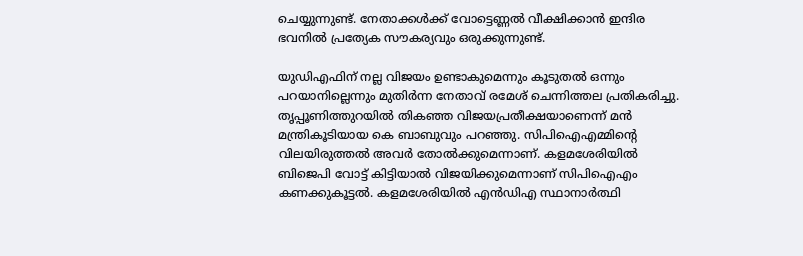ചെയ്യുന്നുണ്ട്. നേതാക്കള്‍ക്ക് വോട്ടെണ്ണല്‍ വീക്ഷിക്കാന്‍ ഇന്ദിര ഭവനില്‍ പ്രത്യേക സൗകര്യവും ഒരുക്കുന്നുണ്ട്.

യുഡിഎഫിന് നല്ല വിജയം ഉണ്ടാകുമെന്നും കൂടുതല്‍ ഒന്നും പറയാനില്ലെന്നും മുതിർന്ന നേതാവ് രമേശ് ചെന്നിത്തല പ്രതികരിച്ചു. തൃപ്പൂണിത്തുറയില്‍ തികഞ്ഞ വിജയപ്രതീക്ഷയാണെന്ന് മൻ മന്ത്രികൂടിയായ കെ ബാബുവും പറഞ്ഞു. സിപിഐഎമ്മിന്റെ വിലയിരുത്തല്‍ അവര്‍ തോല്‍ക്കുമെന്നാണ്. കളമശേരിയില്‍ ബിജെപി വോട്ട് കിട്ടിയാല്‍ വിജയിക്കുമെന്നാണ് സിപിഐഎം കണക്കുകൂട്ടല്‍. കളമശേരിയില്‍ എന്‍ഡിഎ സ്ഥാനാര്‍ത്ഥി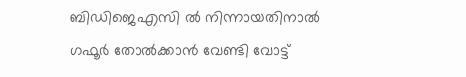ബിഡിജെഎസി ല്‍ നിന്നായതിനാല്‍ ഗഫൂര്‍ തോല്‍ക്കാന്‍ വേണ്ടി വോട്ട്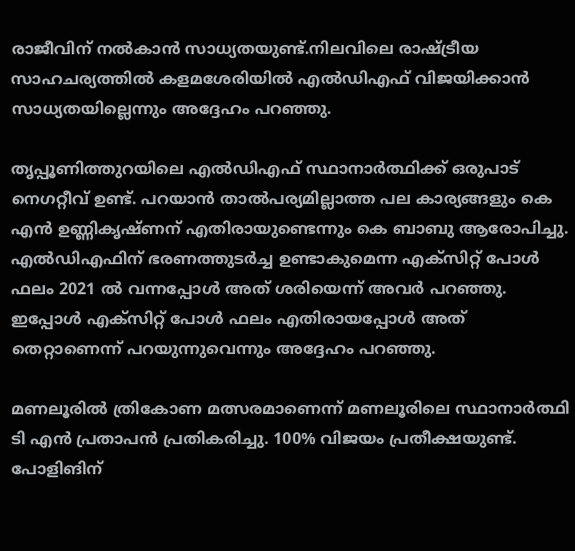രാജീവിന് നല്‍കാന്‍ സാധ്യതയുണ്ട്.നിലവിലെ രാഷ്ട്രീയ സാഹചര്യത്തില്‍ കളമശേരിയില്‍ എല്‍ഡിഎഫ് വിജയിക്കാന്‍ സാധ്യതയില്ലെന്നും അദ്ദേഹം പറഞ്ഞു.

തൃപ്പൂണിത്തുറയിലെ എല്‍ഡിഎഫ് സ്ഥാനാര്‍ത്ഥിക്ക് ഒരുപാട് നെഗറ്റീവ് ഉണ്ട്. പറയാന്‍ താല്‍പര്യമില്ലാത്ത പല കാര്യങ്ങളും കെ എന്‍ ഉണ്ണികൃഷ്ണന് എതിരായുണ്ടെന്നും കെ ബാബു ആരോപിച്ചു. എല്‍ഡിഎഫിന് ഭരണത്തുടര്‍ച്ച ഉണ്ടാകുമെന്ന എക്‌സിറ്റ് പോള്‍ ഫലം 2021 ല്‍ വന്നപ്പോള്‍ അത് ശരിയെന്ന് അവര്‍ പറഞ്ഞു. ഇപ്പോള്‍ എക്‌സിറ്റ് പോള്‍ ഫലം എതിരായപ്പോള്‍ അത് തെറ്റാണെന്ന് പറയുന്നുവെന്നും അദ്ദേഹം പറഞ്ഞു.

മണലൂരില്‍ ത്രികോണ മത്സരമാണെന്ന് മണലൂരിലെ സ്ഥാനാർത്ഥി ടി എന്‍ പ്രതാപന്‍ പ്രതികരിച്ചു. 100% വിജയം പ്രതീക്ഷയുണ്ട്. പോളിങിന്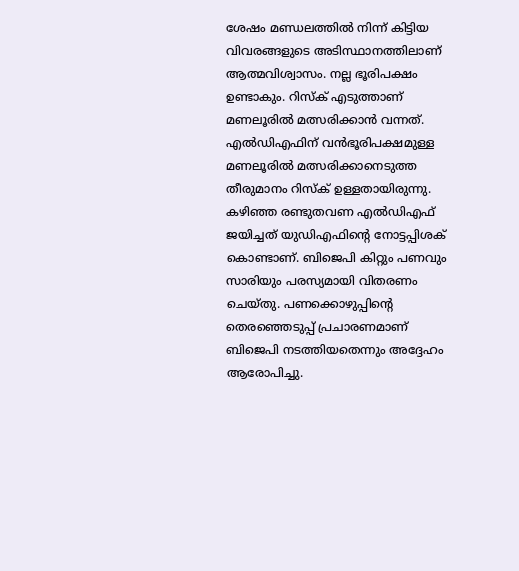ശേഷം മണ്ഡലത്തില്‍ നിന്ന് കിട്ടിയ വിവരങ്ങളുടെ അടിസ്ഥാനത്തിലാണ് ആത്മവിശ്വാസം. നല്ല ഭൂരിപക്ഷം ഉണ്ടാകും. റിസ്‌ക് എടുത്താണ് മണലൂരില്‍ മത്സരിക്കാന്‍ വന്നത്. എല്‍ഡിഎഫിന് വന്‍ഭൂരിപക്ഷമുള്ള മണലൂരില്‍ മത്സരിക്കാനെടുത്ത തീരുമാനം റിസ്‌ക് ഉള്ളതായിരുന്നു. കഴിഞ്ഞ രണ്ടുതവണ എല്‍ഡിഎഫ് ജയിച്ചത് യുഡിഎഫിന്റെ നോട്ടപ്പിശക് കൊണ്ടാണ്. ബിജെപി കിറ്റും പണവും സാരിയും പരസ്യമായി വിതരണം ചെയ്തു. പണക്കൊഴുപ്പിന്റെ തെരഞ്ഞെടുപ്പ് പ്രചാരണമാണ് ബിജെപി നടത്തിയതെന്നും അദ്ദേഹം ആരോപിച്ചു.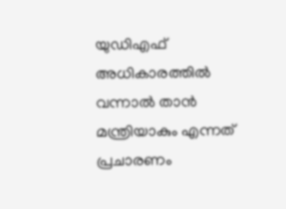യുഡിഎഫ് അധികാരത്തില്‍ വന്നാല്‍ താന്‍ മന്ത്രിയാകും എന്നത് പ്രചാരണം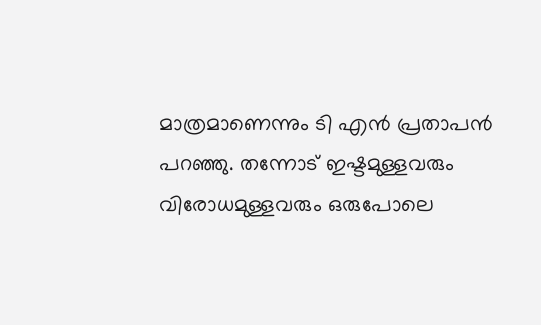മാത്രമാണെന്നും ടി എന്‍ പ്രതാപന്‍ പറഞ്ഞു. തന്നോട് ഇഷ്ടമുള്ളവരും വിരോധമുള്ളവരും ഒരുപോലെ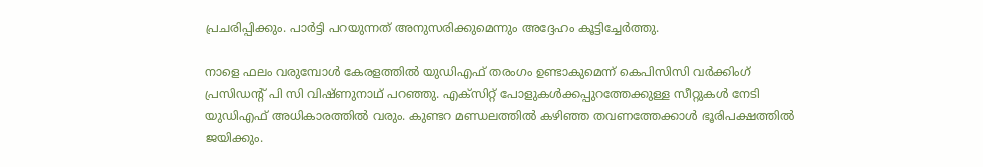പ്രചരിപ്പിക്കും. പാര്‍ട്ടി പറയുന്നത് അനുസരിക്കുമെന്നും അദ്ദേഹം കൂട്ടിച്ചേര്‍ത്തു.

നാളെ ഫലം വരുമ്പോള്‍ കേരളത്തില്‍ യുഡിഎഫ് തരംഗം ഉണ്ടാകുമെന്ന് കെപിസിസി വര്‍ക്കിംഗ് പ്രസിഡന്റ് പി സി വിഷ്ണുനാഥ് പറഞ്ഞു. എക്‌സിറ്റ് പോളുകള്‍ക്കപ്പുറത്തേക്കുള്ള സീറ്റുകള്‍ നേടി യുഡിഎഫ് അധികാരത്തില്‍ വരും. കുണ്ടറ മണ്ഡലത്തില്‍ കഴിഞ്ഞ തവണത്തേക്കാള്‍ ഭൂരിപക്ഷത്തില്‍ ജയിക്കും.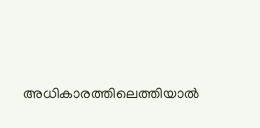അധികാരത്തിലെത്തിയാല്‍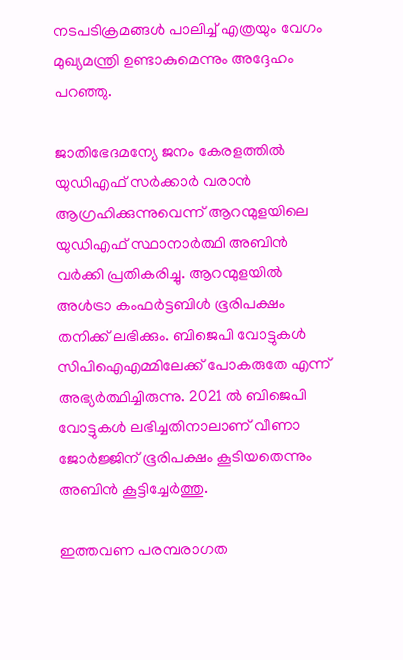നടപടിക്രമങ്ങള്‍ പാലിച്ച് എത്രയും വേഗം മുഖ്യമന്ത്രി ഉണ്ടാകുമെന്നും അദ്ദേഹം പറഞ്ഞു.

ജാതിഭേദമന്യേ ജനം കേരളത്തില്‍ യുഡിഎഫ് സര്‍ക്കാര്‍ വരാന്‍ ആഗ്രഹിക്കുന്നുവെന്ന് ആറന്മുളയിലെ യുഡിഎഫ് സ്ഥാനാര്‍ത്ഥി അബിന്‍ വര്‍ക്കി പ്രതികരിച്ചു. ആറന്മുളയില്‍ അള്‍ട്രാ കംഫര്‍ട്ടബിള്‍ ഭൂരിപക്ഷം തനിക്ക് ലഭിക്കും. ബിജെപി വോട്ടുകള്‍ സിപിഐഎമ്മിലേക്ക് പോകരുതേ എന്ന് അഭ്യര്‍ത്ഥിച്ചിരുന്നു. 2021 ല്‍ ബിജെപി വോട്ടുകള്‍ ലഭിച്ചതിനാലാണ് വീണാ ജോര്‍ജ്ജിന് ഭൂരിപക്ഷം കൂടിയതെന്നും അബിന്‍ കൂട്ടിച്ചേര്‍ത്തു.

ഇത്തവണ പരമ്പരാഗത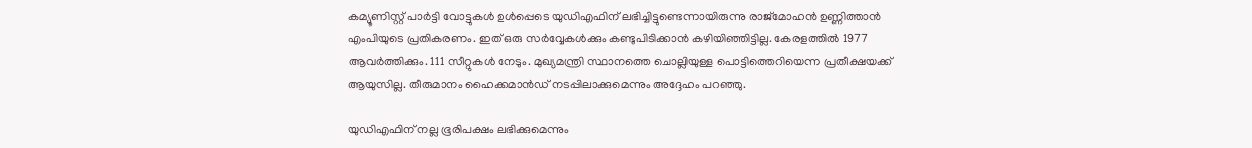കമ്യൂണിസ്റ്റ് പാര്‍ട്ടി വോട്ടുകള്‍ ഉള്‍പ്പെടെ യുഡിഎഫിന് ലഭിച്ചിട്ടുണ്ടെന്നായിരുന്നു രാജ്‌മോഹന്‍ ഉണ്ണിത്താന്‍ എംപിയുടെ പ്രതികരണം. ഇത് ഒരു സര്‍വ്വേകള്‍ക്കും കണ്ടുപിടിക്കാന്‍ കഴിയിഞ്ഞിട്ടില്ല. കേരളത്തില്‍ 1977 ആവര്‍ത്തിക്കും. 111 സീറ്റുകള്‍ നേടും. മുഖ്യമന്ത്രി സ്ഥാനത്തെ ചൊല്ലിയുള്ള പൊട്ടിത്തെറിയെന്ന പ്രതീക്ഷയക്ക് ആയുസില്ല. തീരുമാനം ഹൈക്കമാന്‍ഡ് നടപ്പിലാക്കുമെന്നും അദ്ദേഹം പറഞ്ഞു.

യുഡിഎഫിന് നല്ല ഭൂരിപക്ഷം ലഭിക്കുമെന്നും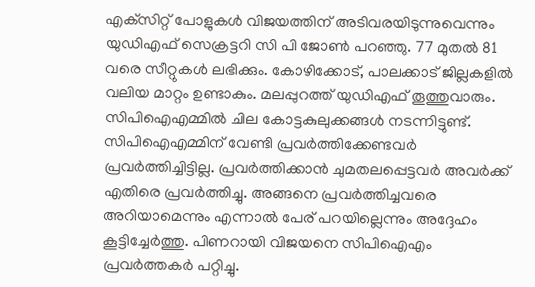എക്‌സിറ്റ് പോളുകള്‍ വിജയത്തിന് അടിവരയിടുന്നുവെന്നും യുഡിഎഫ് സെക്രട്ടറി സി പി ജോണ്‍ പറഞ്ഞു. 77 മുതല്‍ 81 വരെ സീറ്റുകള്‍ ലഭിക്കും. കോഴിക്കോട്, പാലക്കാട് ജില്ലകളില്‍ വലിയ മാറ്റം ഉണ്ടാകും. മലപ്പുറത്ത് യുഡിഎഫ് തൂത്തുവാരും. സിപിഐഎമ്മില്‍ ചില കോട്ടകുലുക്കങ്ങള്‍ നടന്നിട്ടുണ്ട്. സിപിഐഎമ്മിന് വേണ്ടി പ്രവര്‍ത്തിക്കേണ്ടവര്‍ പ്രവര്‍ത്തിച്ചിട്ടില്ല. പ്രവര്‍ത്തിക്കാന്‍ ചുമതലപ്പെട്ടവര്‍ അവര്‍ക്ക് എതിരെ പ്രവര്‍ത്തിച്ചു. അങ്ങനെ പ്രവര്‍ത്തിച്ചവരെ അറിയാമെന്നും എന്നാല്‍ പേര് പറയില്ലെന്നും അദ്ദേഹം കൂട്ടിച്ചേര്‍ത്തു. പിണറായി വിജയനെ സിപിഐഎം പ്രവര്‍ത്തകര്‍ പറ്റിച്ചു.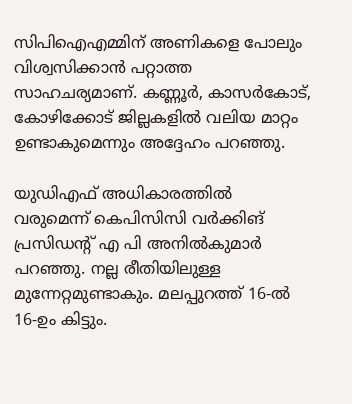സിപിഐഎമ്മിന് അണികളെ പോലും വിശ്വസിക്കാന്‍ പറ്റാത്ത സാഹചര്യമാണ്. കണ്ണൂര്‍, കാസര്‍കോട്, കോഴിക്കോട് ജില്ലകളില്‍ വലിയ മാറ്റം ഉണ്ടാകുമെന്നും അദ്ദേഹം പറഞ്ഞു.

യുഡിഎഫ് അധികാരത്തില്‍ വരുമെന്ന് കെപിസിസി വര്‍ക്കിങ് പ്രസിഡന്റ് എ പി അനില്‍കുമാര്‍ പറഞ്ഞു. നല്ല രീതിയിലുള്ള മുന്നേറ്റമുണ്ടാകും. മലപ്പുറത്ത് 16-ല്‍ 16-ഉം കിട്ടും.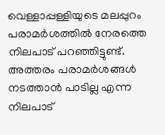വെള്ളാപ്പള്ളിയുടെ മലപ്പുറം പരാമര്‍ശത്തില്‍ നേരത്തെ നിലപാട് പറഞ്ഞിട്ടുണ്ട്. അത്തരം പരാമര്‍ശങ്ങള്‍ നടത്താന്‍ പാടില്ല എന്ന നിലപാട്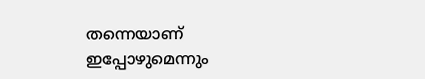തന്നെയാണ് ഇപ്പോഴുമെന്നും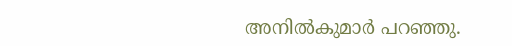അനില്‍കുമാര്‍ പറഞ്ഞു.